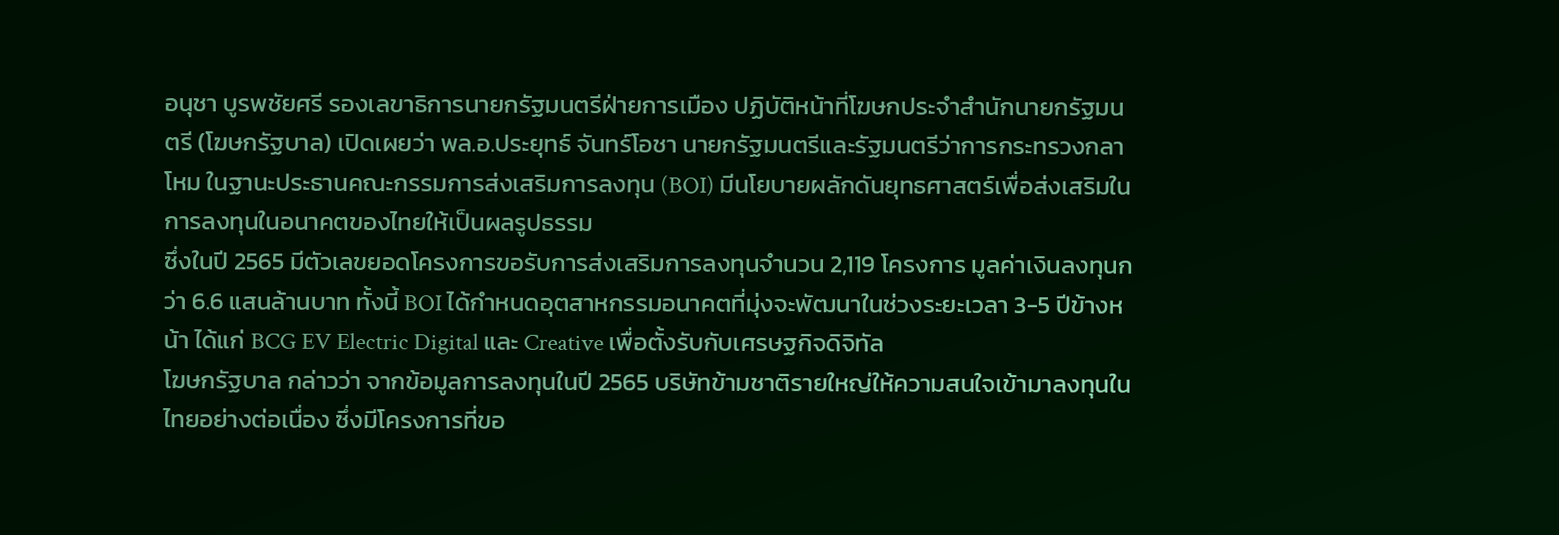อนุชา บูรพชัยศรี รองเลขาธิการนายกรัฐมนตรีฝ่ายการเมือง ปฏิบัติหน้าที่โฆษกประจำสำนักนายกรัฐมนตรี (โฆษกรัฐบาล) เปิดเผยว่า พล.อ.ประยุทธ์ จันทร์โอชา นายกรัฐมนตรีและรัฐมนตรีว่าการกระทรวงกลาโหม ในฐานะประธานคณะกรรมการส่งเสริมการลงทุน (BOI) มีนโยบายผลักดันยุทธศาสตร์เพื่อส่งเสริมในการลงทุนในอนาคตของไทยให้เป็นผลรูปธรรม
ซึ่งในปี 2565 มีตัวเลขยอดโครงการขอรับการส่งเสริมการลงทุนจำนวน 2,119 โครงการ มูลค่าเงินลงทุนกว่า 6.6 แสนล้านบาท ทั้งนี้ BOI ได้กำหนดอุตสาหกรรมอนาคตที่มุ่งจะพัฒนาในช่วงระยะเวลา 3-5 ปีข้างหน้า ได้แก่ BCG EV Electric Digital และ Creative เพื่อตั้งรับกับเศรษฐกิจดิจิทัล
โฆษกรัฐบาล กล่าวว่า จากข้อมูลการลงทุนในปี 2565 บริษัทข้ามชาติรายใหญ่ให้ความสนใจเข้ามาลงทุนในไทยอย่างต่อเนื่อง ซึ่งมีโครงการที่ขอ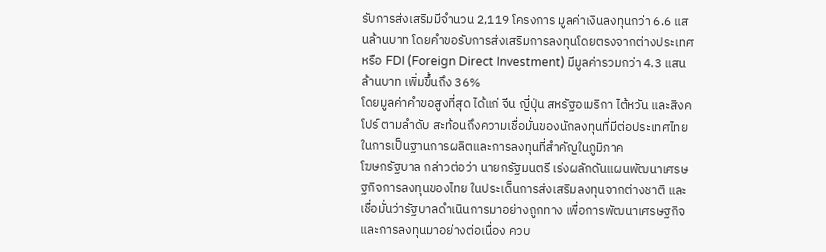รับการส่งเสริมมีจำนวน 2,119 โครงการ มูลค่าเงินลงทุนกว่า 6.6 แสนล้านบาท โดยคำขอรับการส่งเสริมการลงทุนโดยตรงจากต่างประเทศ หรือ FDI (Foreign Direct Investment) มีมูลค่ารวมกว่า 4.3 แสนล้านบาท เพิ่มขึ้นถึง 36%
โดยมูลค่าคำขอสูงที่สุด ได้แก่ จีน ญี่ปุ่น สหรัฐอเมริกา ไต้หวัน และสิงคโปร์ ตามลำดับ สะท้อนถึงความเชื่อมั่นของนักลงทุนที่มีต่อประเทศไทยในการเป็นฐานการผลิตและการลงทุนที่สำคัญในภูมิภาค
โฆษกรัฐบาล กล่าวต่อว่า นายกรัฐมนตรี เร่งผลักดันแผนพัฒนาเศรษฐกิจการลงทุนของไทย ในประเด็นการส่งเสริมลงทุนจากต่างชาติ และเชื่อมั่นว่ารัฐบาลดำเนินการมาอย่างถูกทาง เพื่อการพัฒนาเศรษฐกิจและการลงทุนมาอย่างต่อเนื่อง ควบ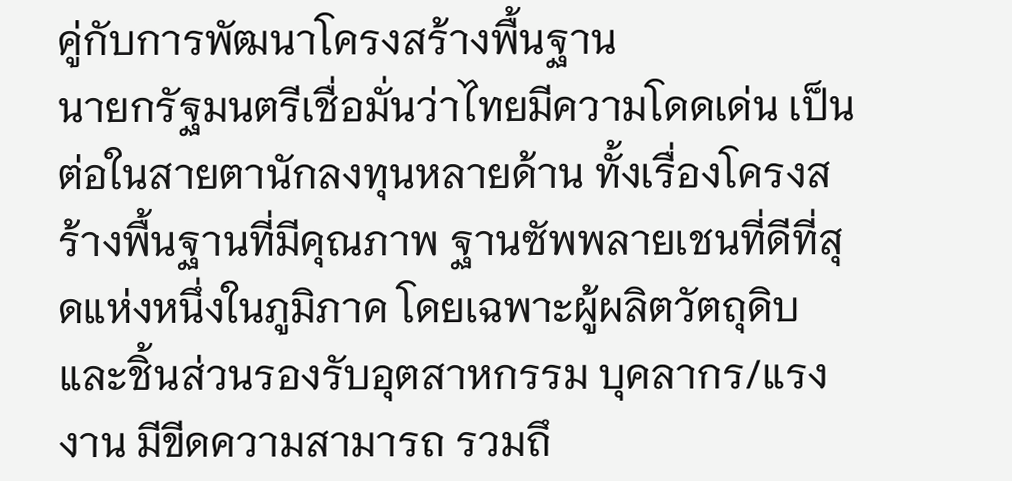คู่กับการพัฒนาโครงสร้างพื้นฐาน
นายกรัฐมนตรีเชื่อมั่นว่าไทยมีความโดดเด่น เป็นต่อในสายตานักลงทุนหลายด้าน ทั้งเรื่องโครงสร้างพื้นฐานที่มีคุณภาพ ฐานซัพพลายเชนที่ดีที่สุดแห่งหนึ่งในภูมิภาค โดยเฉพาะผู้ผลิตวัตถุดิบและชิ้นส่วนรองรับอุตสาหกรรม บุคลากร/แรงงาน มีขีดความสามารถ รวมถึ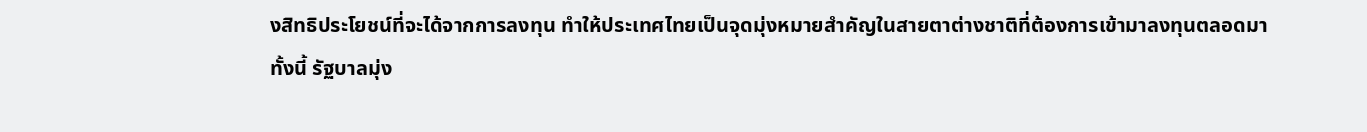งสิทธิประโยชน์ที่จะได้จากการลงทุน ทำให้ประเทศไทยเป็นจุดมุ่งหมายสำคัญในสายตาต่างชาติที่ต้องการเข้ามาลงทุนตลอดมา
ทั้งนี้ รัฐบาลมุ่ง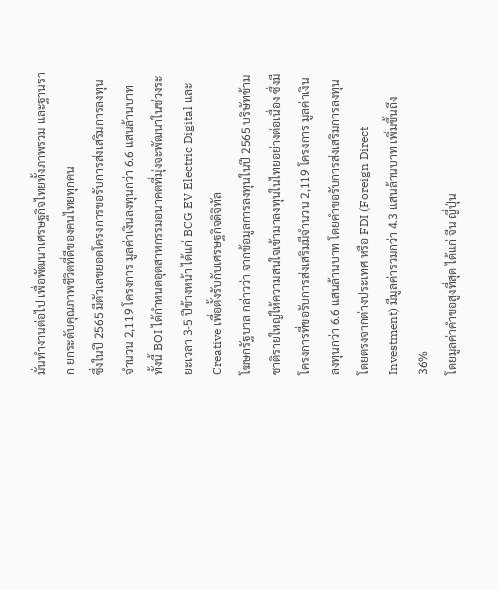มั่นทำงานต่อไป เพื่อพัฒนาเศรษฐกิจไทยทั้งภาพรวม และฐานราก ยกระดับคุณภาพชีวิตที่ดีของคนไทยทุกคน
ซึ่งในปี 2565 มีตัวเลขยอดโครงการขอรับการส่งเสริมการลงทุนจำนวน 2,119 โครงการ มูลค่าเงินลงทุนกว่า 6.6 แสนล้านบาท ทั้งนี้ BOI ได้กำหนดอุตสาหกรรมอนาคตที่มุ่งจะพัฒนาในช่วงระยะเวลา 3-5 ปีข้างหน้า ได้แก่ BCG EV Electric Digital และ Creative เพื่อตั้งรับกับเศรษฐกิจดิจิทัล
โฆษกรัฐบาล กล่าวว่า จากข้อมูลการลงทุนในปี 2565 บริษัทข้ามชาติรายใหญ่ให้ความสนใจเข้ามาลงทุนในไทยอย่างต่อเนื่อง ซึ่งมีโครงการที่ขอรับการส่งเสริมมีจำนวน 2,119 โครงการ มูลค่าเงินลงทุนกว่า 6.6 แสนล้านบาท โดยคำขอรับการส่งเสริมการลงทุนโดยตรงจากต่างประเทศ หรือ FDI (Foreign Direct Investment) มีมูลค่ารวมกว่า 4.3 แสนล้านบาท เพิ่มขึ้นถึง 36%
โดยมูลค่าคำขอสูงที่สุด ได้แก่ จีน ญี่ปุ่น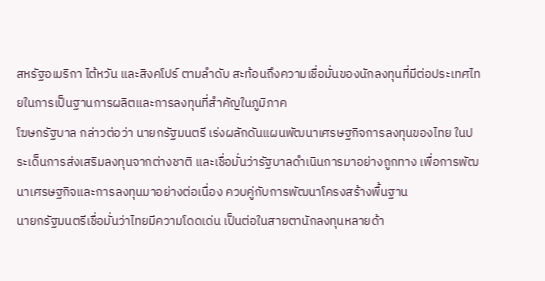สหรัฐอเมริกา ไต้หวัน และสิงคโปร์ ตามลำดับ สะท้อนถึงความเชื่อมั่นของนักลงทุนที่มีต่อประเทศไทยในการเป็นฐานการผลิตและการลงทุนที่สำคัญในภูมิภาค
โฆษกรัฐบาล กล่าวต่อว่า นายกรัฐมนตรี เร่งผลักดันแผนพัฒนาเศรษฐกิจการลงทุนของไทย ในประเด็นการส่งเสริมลงทุนจากต่างชาติ และเชื่อมั่นว่ารัฐบาลดำเนินการมาอย่างถูกทาง เพื่อการพัฒนาเศรษฐกิจและการลงทุนมาอย่างต่อเนื่อง ควบคู่กับการพัฒนาโครงสร้างพื้นฐาน
นายกรัฐมนตรีเชื่อมั่นว่าไทยมีความโดดเด่น เป็นต่อในสายตานักลงทุนหลายด้า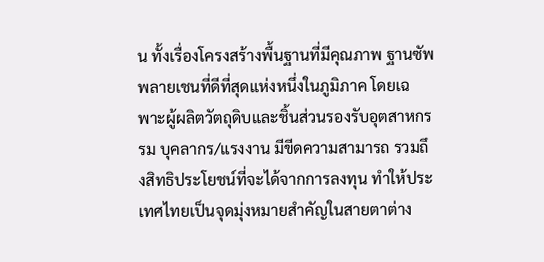น ทั้งเรื่องโครงสร้างพื้นฐานที่มีคุณภาพ ฐานซัพพลายเชนที่ดีที่สุดแห่งหนึ่งในภูมิภาค โดยเฉพาะผู้ผลิตวัตถุดิบและชิ้นส่วนรองรับอุตสาหกรรม บุคลากร/แรงงาน มีขีดความสามารถ รวมถึงสิทธิประโยชน์ที่จะได้จากการลงทุน ทำให้ประเทศไทยเป็นจุดมุ่งหมายสำคัญในสายตาต่าง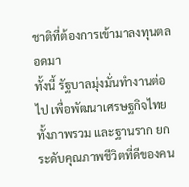ชาติที่ต้องการเข้ามาลงทุนตลอดมา
ทั้งนี้ รัฐบาลมุ่งมั่นทำงานต่อไป เพื่อพัฒนาเศรษฐกิจไทยทั้งภาพรวม และฐานราก ยกระดับคุณภาพชีวิตที่ดีของคน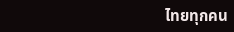ไทยทุกคน